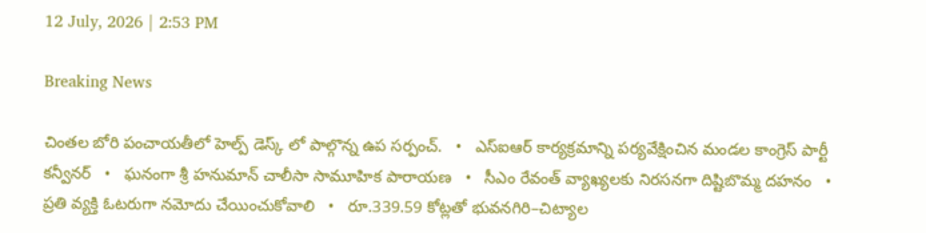12 July, 2026 | 2:53 PM

Breaking News

చింతల బోరి పంచాయతీలో హెల్ప్ డెస్క్ లో పాల్గొన్న ఉప సర్పంచ్.   •   ఎస్ఐఆర్ కార్యక్రమాన్ని పర్యవేక్షించిన మండల కాంగ్రెస్ పార్టీ కన్వీనర్   •   ఘనంగా శ్రీ హనుమాన్ చాలీసా సామూహిక పారాయణ   •   సీఎం రేవంత్ వ్యాఖ్యలకు నిరసనగా దిష్టిబొమ్మ దహనం   •   ప్రతి వ్యక్తి ఓటరుగా నమోదు చేయించుకోవాలి   •   రూ.339.59 కోట్లతో భువనగిరి–చిట్యాల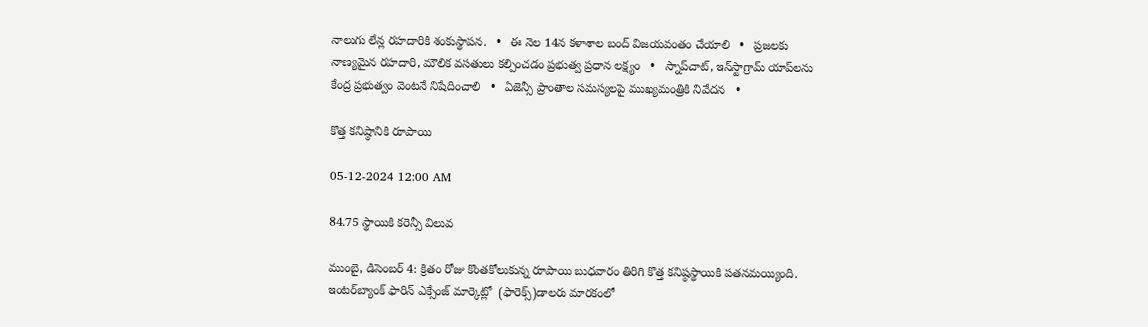నాలుగు లేన్ల రహదారికి శంకుస్థాపన.   •   ఈ నెల 14న కళాశాల బంద్ విజయవంతం చేయాలి   •   ప్రజలకు నాణ్యమైన రహదారి, మౌలిక వసతులు కల్పించడం ప్రభుత్వ ప్రధాన లక్ష్యం   •   స్నాప్‌చాట్, ఇన్‌స్టాగ్రామ్ యాప్‌లను కేంద్ర ప్రభుత్వం వెంటనే నిషేదించాలి   •   ఏజెన్సీ ప్రాంతాల సమస్యలపై ముఖ్యమంత్రికి నివేదన   •

కొత్త కనిష్ఠానికి రూపాయి

05-12-2024 12:00 AM

84.75 స్థాయికి కరెన్సీ విలువ

ముంబై, డిసెంబర్ 4: క్రితం రోజు కొంతకోలుకున్న రూపాయి బుధవారం తిరిగి కొత్త కనిష్ఠస్థాయికి పతనమయ్యింది. ఇంటర్‌బ్యాంక్ ఫారిన్ ఎక్సేంజ్ మార్కెట్లో  (ఫారెక్స్)డాలరు మారకంలో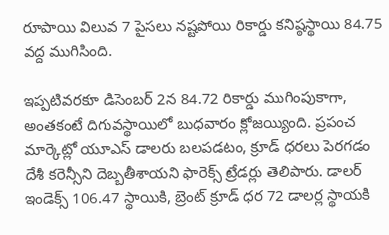రూపాయి విలువ 7 పైసలు నష్టపోయి రికార్డు కనిష్ఠస్థాయి 84.75 వద్ద ముగిసింది.

ఇప్పటివరకూ డిసెంబర్ 2న 84.72 రికార్డు ముగింపుకాగా, అంతకంటే దిగువస్థాయిలో బుధవారం క్లోజయ్యింది. ప్రపంచ మార్కెట్లో యూఎస్ డాలరు బలపడటం, క్రూడ్ ధరలు పెరగడం దేశీ కరెన్సీని దెబ్బతీశాయని ఫారెక్స్ ట్రేడర్లు తెలిపారు. డాలర్ ఇండెక్స్ 106.47 స్థాయికి, బ్రెంట్ క్రూడ్ ధర 72 డాలర్ల స్థాయకి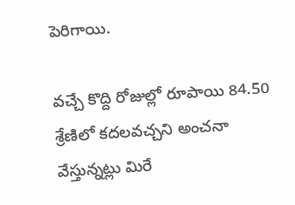పెరిగాయి.

వచ్చే కొద్ది రోజుల్లో రూపాయి 84.50 శ్రేణిలో కదలవచ్చని అంచనా వేస్తున్నట్లు మిరే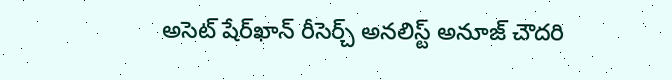అసెట్ షేర్‌ఖాన్ రీసెర్చ్ అనలిస్ట్ అనూజ్ చౌదరి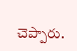చెప్పారు.